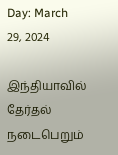Day: March 29, 2024

இந்தியாவில் தேர்தல் நடைபெறும்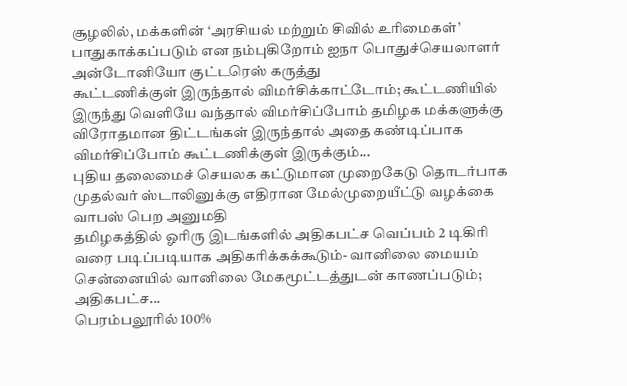சூழலில், மக்களின் ‘அரசியல் மற்றும் சிவில் உரிமைகள்’ பாதுகாக்கப்படும் என நம்புகிறோம் ஐநா பொதுச்செயலாளர் அன்டோனியோ குட்டரெஸ் கருத்து
கூட்டணிக்குள் இருந்தால் விமர்சிக்காட்டோம்; கூட்டணியில் இருந்து வெளியே வந்தால் விமர்சிப்போம் தமிழக மக்களுக்கு விரோதமான திட்டங்கள் இருந்தால் அதை கண்டிப்பாக விமர்சிப்போம் கூட்டணிக்குள் இருக்கும்...
புதிய தலைமைச் செயலக கட்டுமான முறைகேடு தொடர்பாக முதல்வர் ஸ்டாலினுக்கு எதிரான மேல்முறையீட்டு வழக்கை வாபஸ் பெற அனுமதி
தமிழகத்தில் ஓரிரு இடங்களில் அதிகபட்ச வெப்பம் 2 டிகிரி வரை படிப்படியாக அதிகரிக்கக்கூடும்- வானிலை மையம் சென்னையில் வானிலை மேகமூட்டத்துடன் காணப்படும்; அதிகபட்ச...
பெரம்பலூரில் 100%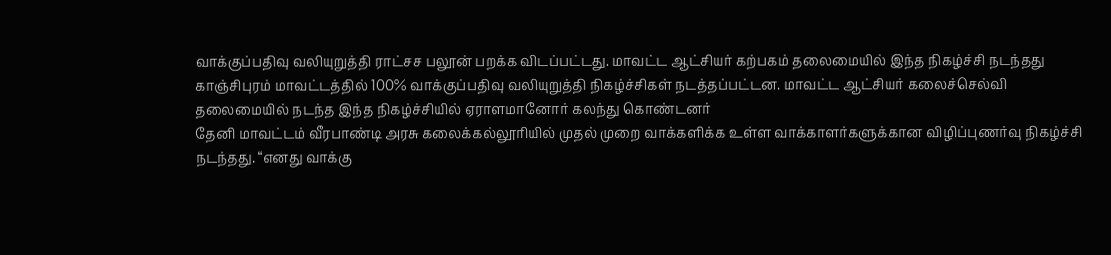வாக்குப்பதிவு வலியுறுத்தி ராட்சச பலூன் பறக்க விடப்பட்டது. மாவட்ட ஆட்சியர் கற்பகம் தலைமையில் இந்த நிகழ்ச்சி நடந்தது
காஞ்சிபுரம் மாவட்டத்தில் 100% வாக்குப்பதிவு வலியுறுத்தி நிகழ்ச்சிகள் நடத்தப்பட்டன. மாவட்ட ஆட்சியர் கலைச்செல்வி தலைமையில் நடந்த இந்த நிகழ்ச்சியில் ஏராளமானோர் கலந்து கொண்டனர்
தேனி மாவட்டம் வீரபாண்டி அரசு கலைக்கல்லூரியில் முதல் முறை வாக்களிக்க உள்ள வாக்காளர்களுக்கான விழிப்புணர்வு நிகழ்ச்சி நடந்தது. “எனது வாக்கு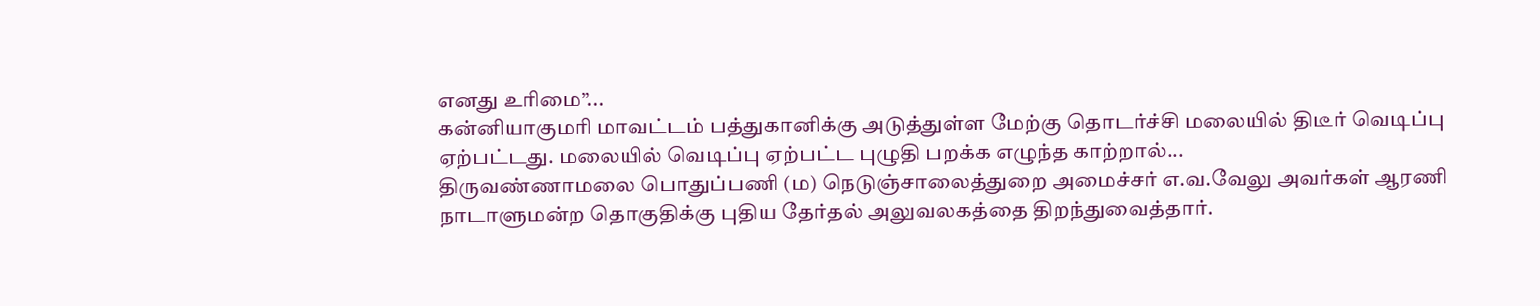எனது உரிமை”...
கன்னியாகுமரி மாவட்டம் பத்துகானிக்கு அடுத்துள்ள மேற்கு தொடர்ச்சி மலையில் திடீர் வெடிப்பு ஏற்பட்டது. மலையில் வெடிப்பு ஏற்பட்ட புழுதி பறக்க எழுந்த காற்றால்...
திருவண்ணாமலை பொதுப்பணி (ம) நெடுஞ்சாலைத்துறை அமைச்சர் எ.வ.வேலு அவர்கள் ஆரணி நாடாளுமன்ற தொகுதிக்கு புதிய தேர்தல் அலுவலகத்தை திறந்துவைத்தார்.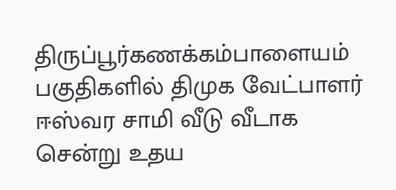திருப்பூர்கணக்கம்பாளையம் பகுதிகளில் திமுக வேட்பாளர் ஈஸ்வர சாமி வீடு வீடாக சென்று உதய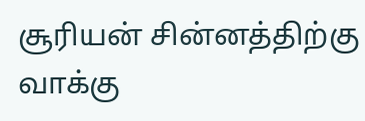சூரியன் சின்னத்திற்கு வாக்கு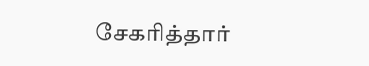சேகரித்தார்